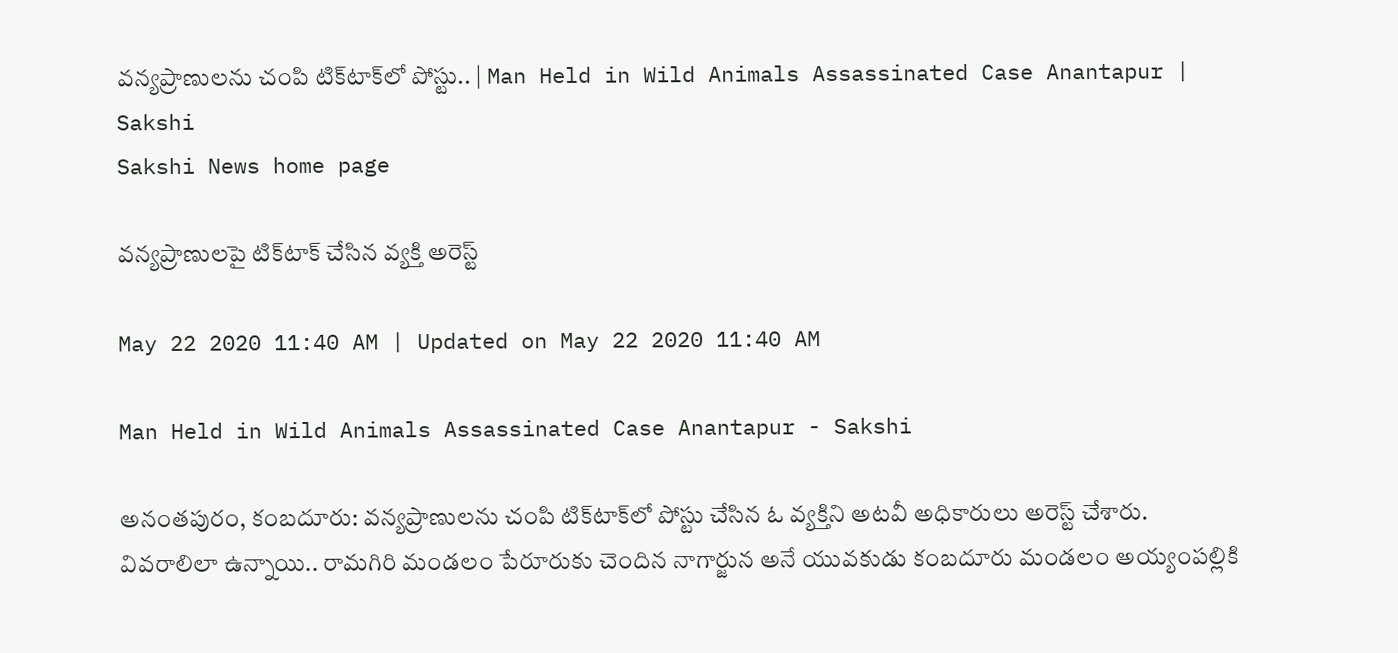వన్యప్రాణులను చంపి టిక్‌టాక్‌లో పోస్టు.. | Man Held in Wild Animals Assassinated Case Anantapur | Sakshi
Sakshi News home page

వన్యప్రాణులపై టిక్‌టాక్‌ చేసిన వ్యక్తి అరెస్ట్‌

May 22 2020 11:40 AM | Updated on May 22 2020 11:40 AM

Man Held in Wild Animals Assassinated Case Anantapur - Sakshi

అనంతపురం, కంబదూరు: వన్యప్రాణులను చంపి టిక్‌టాక్‌లో పోస్టు చేసిన ఓ వ్యక్తిని అటవీ అధికారులు అరెస్ట్‌ చేశారు. వివరాలిలా ఉన్నాయి.. రామగిరి మండలం పేరూరుకు చెందిన నాగార్జున అనే యువకుడు కంబదూరు మండలం అయ్యంపల్లికి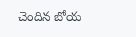చెందిన బోయ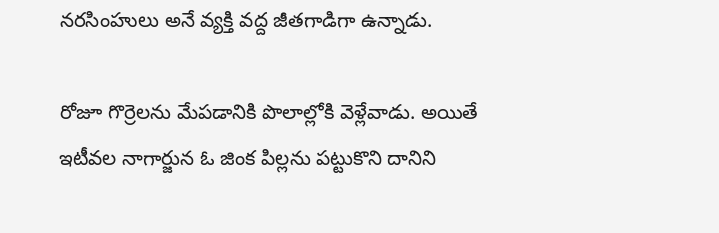నరసింహులు అనే వ్యక్తి వద్ద జీతగాడిగా ఉన్నాడు.

రోజూ గొర్రెలను మేపడానికి పొలాల్లోకి వెళ్లేవాడు. అయితే ఇటీవల నాగార్జున ఓ జింక పిల్లను పట్టుకొని దానిని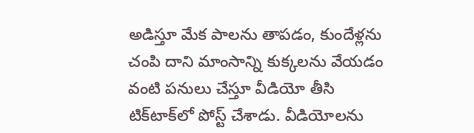అడిస్తూ మేక పాలను తాపడం, కుందేళ్లను చంపి దాని మాంసాన్ని కుక్కలను వేయడం వంటి పనులు చేస్తూ వీడియో తీసి టిక్‌టాక్‌లో పోస్ట్‌ చేశాడు. వీడియోలను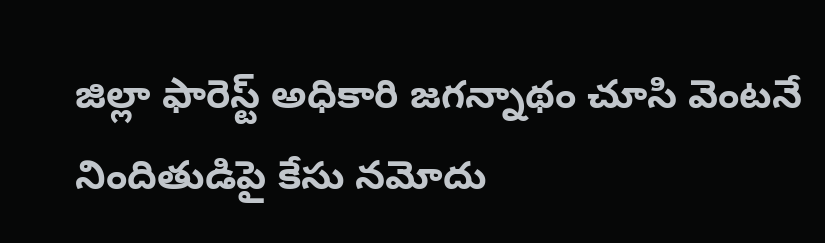జిల్లా ఫారెస్ట్‌ అధికారి జగన్నాథం చూసి వెంటనే నిందితుడిపై కేసు నమోదు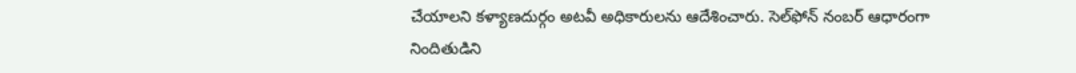చేయాలని కళ్యాణదుర్గం అటవీ అధికారులను ఆదేశించారు. సెల్‌ఫోన్‌ నంబర్‌ ఆధారంగా నిందితుడిని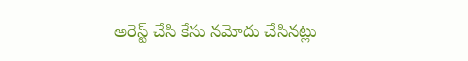అరెస్ట్‌ చేసి కేసు నమోదు చేసినట్లు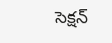సెక్షన్‌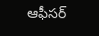ఆఫీసర్‌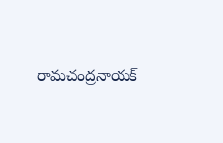రామచంద్రనాయక్‌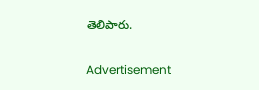తెలిపారు.

Advertisement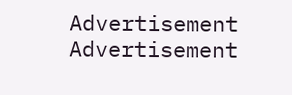Advertisement
Advertisement